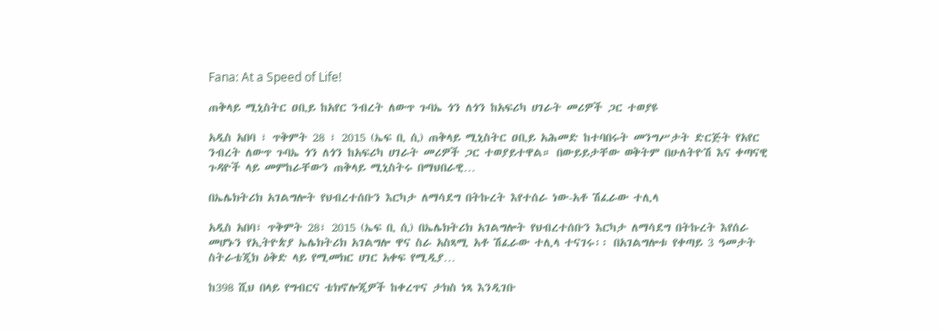Fana: At a Speed of Life!

ጠቅላይ ሚኒስትር ዐቢይ ከአየር ንብረት ለውጥ ጉባኤ ጎን ለጎን ከአፍሪካ ሀገራት መሪዎች ጋር ተወያዩ

አዲስ አበባ ፣ ጥቅምት 28 ፣ 2015 (ኤፍ ቢ ሲ) ጠቅላይ ሚኒስትር ዐቢይ አሕመድ ከተባበሩት መንግሥታት ድርጅት የአየር ንብረት ለውጥ ጉባኤ ጎን ለጎን ከአፍሪካ ሀገራት መሪዎች ጋር ተወያይተዋል። በውይይታቸው ወቅትም በሁለትዮሽ እና ቀጣናዊ ጉዳዮች ላይ መምከራቸውን ጠቅላይ ሚኒስትሩ በማህበራዊ…

በኤሌክትሪክ አገልግሎት የህብረተሰቡን እርካታ ለማሳደግ በትኩረት እየተሰራ ነው-አቶ ሽፈራው ተሊላ

አዲስ አበባ፣ ጥቅምት 28፣ 2015 (ኤፍ ቢ ሲ) በኤሌክትሪክ አገልግሎት የህብረተሰቡን እርካታ ለማሳደግ በትኩረት እየሰራ መሆኑን የኢትዮጵያ ኤሌክትሪክ አገልግሎ ዋና ስራ አስጻሚ አቶ ሽፈራው ተሊላ ተናገሩ፡፡ በአገልግሎቱ የቀጣይ 3 ዓመታት ስትራቴጂክ ዕቅድ ላይ የሚመክር ሀገር አቀፍ የሚዲያ…

ከ398 ሺህ በላይ የግብርና ቴክኖሎጂዎች ከቀረጥና ታክስ ነጻ እንዲገቡ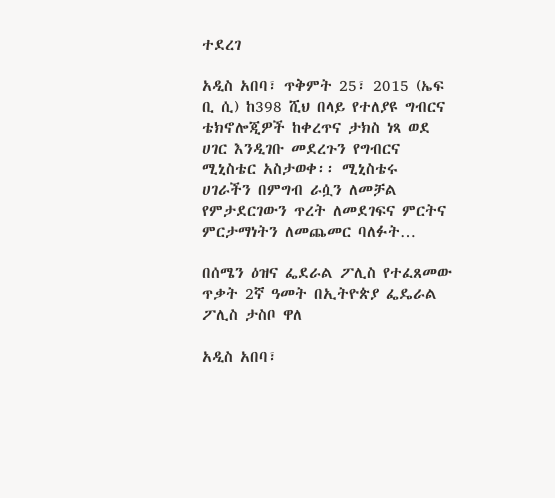ተደረገ

አዲስ አበባ፣ ጥቅምት 25፣ 2015 (ኤፍ ቢ ሲ) ከ398 ሺህ በላይ የተለያዩ ግብርና ቴክኖሎጂዎች ከቀረጥና ታክስ ነጻ ወደ ሀገር እንዲገቡ መደረጉን የግብርና ሚኒስቴር አስታወቀ፡፡ ሚኒስቴሩ ሀገራችን በምግብ ራሷን ለመቻል የምታደርገውን ጥረት ለመደገፍና ምርትና ምርታማነትን ለመጨመር ባለፉት…

በሰሜን ዕዝና ፌደራል ፖሊስ የተፈጸመው ጥቃት 2ኛ ዓመት በኢትዮጵያ ፌዴራል ፖሊስ ታስቦ ዋለ

አዲስ አበባ፣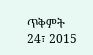ጥቅምት 24፣ 2015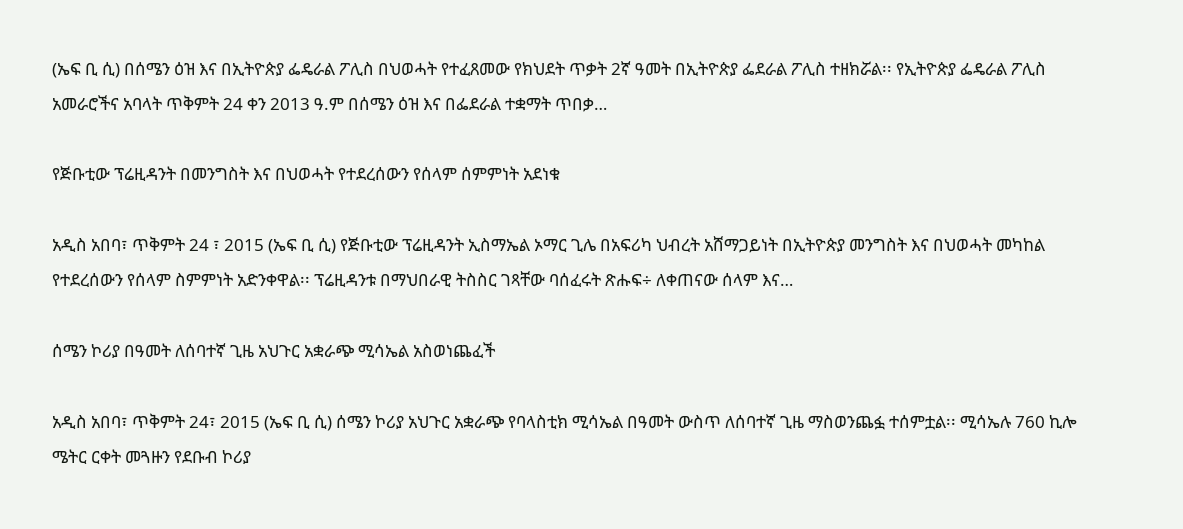(ኤፍ ቢ ሲ) በሰሜን ዕዝ እና በኢትዮጵያ ፌዴራል ፖሊስ በህወሓት የተፈጸመው የክህደት ጥቃት 2ኛ ዓመት በኢትዮጵያ ፌደራል ፖሊስ ተዘክሯል፡፡ የኢትዮጵያ ፌዴራል ፖሊስ አመራሮችና አባላት ጥቅምት 24 ቀን 2013 ዓ.ም በሰሜን ዕዝ እና በፌደራል ተቋማት ጥበቃ…

የጅቡቲው ፕሬዚዳንት በመንግስት እና በህወሓት የተደረሰውን የሰላም ሰምምነት አደነቁ

አዲስ አበባ፣ ጥቅምት 24 ፣ 2015 (ኤፍ ቢ ሲ) የጅቡቲው ፕሬዚዳንት ኢስማኤል ኦማር ጊሌ በአፍሪካ ህብረት አሸማጋይነት በኢትዮጵያ መንግስት እና በህወሓት መካከል የተደረሰውን የሰላም ስምምነት አድንቀዋል፡፡ ፕሬዚዳንቱ በማህበራዊ ትስስር ገጻቸው ባሰፈሩት ጽሑፍ÷ ለቀጠናው ሰላም እና…

ሰሜን ኮሪያ በዓመት ለሰባተኛ ጊዜ አህጉር አቋራጭ ሚሳኤል አስወነጨፈች

አዲስ አበባ፣ ጥቅምት 24፣ 2015 (ኤፍ ቢ ሲ) ሰሜን ኮሪያ አህጉር አቋራጭ የባላስቲክ ሚሳኤል በዓመት ውስጥ ለሰባተኛ ጊዜ ማስወንጨፏ ተሰምቷል፡፡ ሚሳኤሉ 760 ኪሎ ሜትር ርቀት መጓዙን የደቡብ ኮሪያ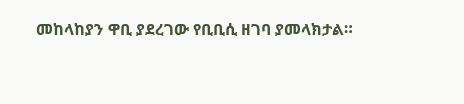መከላከያን ዋቢ ያደረገው የቢቢሲ ዘገባ ያመላክታል።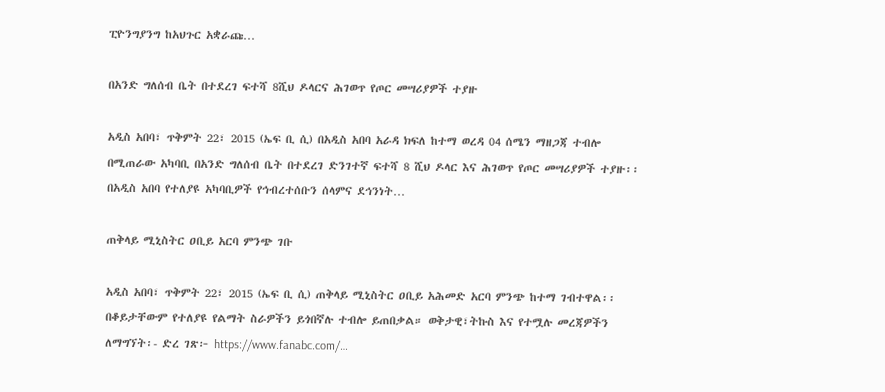ፒዮንግያንግ ከአህጉር አቋራጩ…

በአንድ ግለሰብ ቤት በተደረገ ፍተሻ 8ሺህ ዶላርና ሕገወጥ የጦር መሣሪያዎች ተያዙ

አዲስ አበባ፣ ጥቅምት 22፣ 2015 (ኤፍ ቢ ሲ) በአዲስ አበባ አራዳ ክፍለ ከተማ ወረዳ 04 ሰሜን ማዘጋጃ ተብሎ በሚጠራው አካባቢ በአንድ ግለሰብ ቤት በተደረገ ድንገተኛ ፍተሻ 8 ሺህ ዶላር እና ሕገወጥ የጦር መሣሪያዎች ተያዙ፡፡ በአዲስ አበባ የተለያዩ አካባቢዎች የኅብረተሰቡን ሰላምና ደኅንነት…

ጠቅላይ ሚኒስትር ዐቢይ አርባ ምንጭ ገቡ

አዲስ አበባ፣ ጥቅምት 22፣ 2015 (ኤፍ ቢ ሲ) ጠቅላይ ሚኒስትር ዐቢይ አሕመድ አርባ ምንጭ ከተማ ገብተዋል፡፡ በቆይታቸውም የተለያዩ የልማት ስራዎችን ይጎበኛሉ ተብሎ ይጠበቃል። ወቅታዊ፣ትኩስ እና የተሟሉ መረጃዎችን ለማግኘት፡- ድረ ገጽ፦ https://www.fanabc.com/…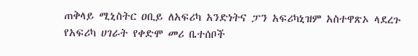ጠቅላይ ሚኒስትር ዐቢይ ለአፍሪካ አንድነትና ፓን አፍሪካኒዝም አስተዋጽኦ ላደረጉ የአፍሪካ ሀገራት የቀድሞ መሪ ቤተሰቦች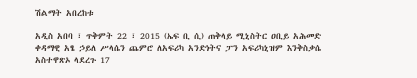ሽልማት አበረከቱ

አዲስ አበባ ፣ ጥቅምት 22 ፣ 2015 (ኤፍ ቢ ሲ) ጠቅላይ ሚኒስትር ዐቢይ አሕመድ ቀዳማዊ አፄ ኃይለ ሥላሴን ጨምሮ ለአፍሪካ አንድነትና ፓን አፍሪካኒዝም እንቅስቃሴ አስተዋጽኦ ላደረጉ 17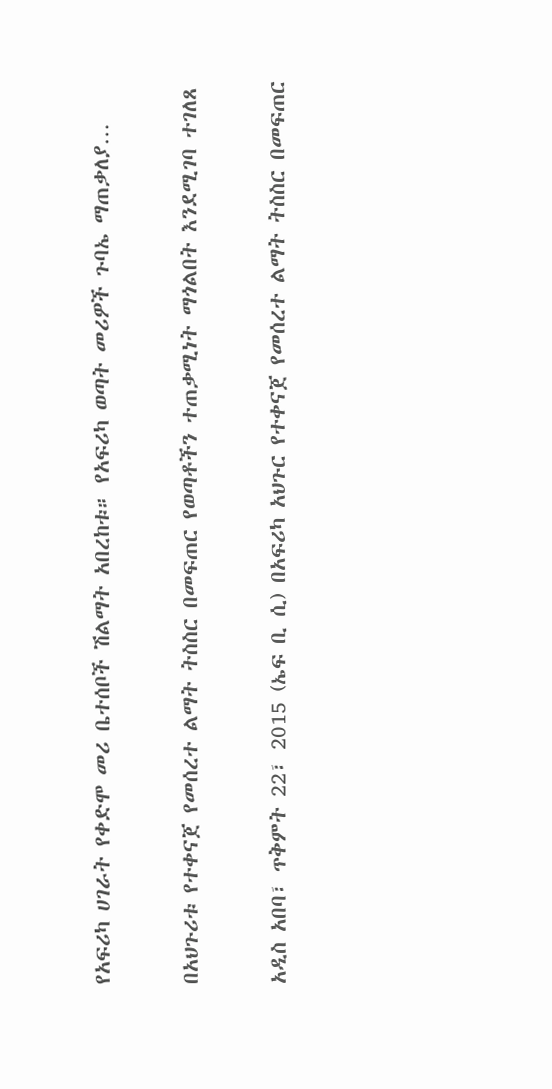የአፍሪካ ሀገራት የቀድሞ መሪ ቤተሰቦች ሽልማት አበረከቱ። የአፍሪካ ወጣት መሪዎች ጉባኤ ማጠቃለያ…

በአህጉሪቱ የተቀናጀ የመሰረተ ልማት ትስስር በመፍጠር የወጣቶችን ተጠቃሚነት ማጎልበት እንደሚገባ ተገለጸ

አዲስ አበባ፣ ጥቅምት 22፣ 2015 (ኤፍ ቢ ሲ) በአፍሪካ አህጉር የተቀናጀ የመሰረተ ልማት ትስስር በመፍጠር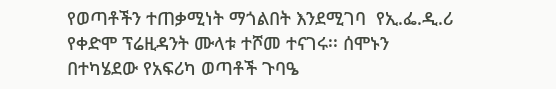የወጣቶችን ተጠቃሚነት ማጎልበት እንደሚገባ  የኢ.ፌ.ዲ.ሪ የቀድሞ ፕሬዚዳንት ሙላቱ ተሾመ ተናገሩ፡፡ ሰሞኑን በተካሄደው የአፍሪካ ወጣቶች ጉባዔ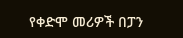የቀድሞ መሪዎች በፓን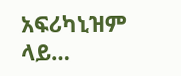አፍሪካኒዝም ላይ…